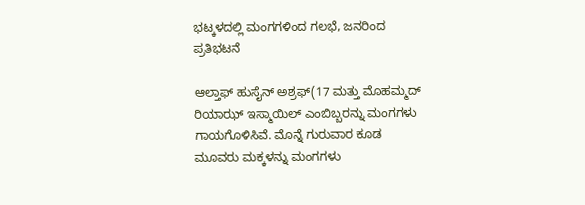ಭಟ್ಕಳದಲ್ಲಿ ಮಂಗಗಳಿಂದ ಗಲಭೆ, ಜನರಿಂದ ಪ್ರತಿಭಟನೆ

ಆಲ್ತಾಫ್ ಹುಸೈನ್ ಅಶ್ರಫ್(17 ಮತ್ತು ಮೊಹಮ್ಮದ್ ರಿಯಾಝ್ ಇಸ್ಮಾಯಿಲ್ ಎಂಬಿಬ್ಬರನ್ನು ಮಂಗಗಳು ಗಾಯಗೊಳಿಸಿವೆ. ಮೊನ್ನೆ ಗುರುವಾರ ಕೂಡ ಮೂವರು ಮಕ್ಕಳನ್ನು ಮಂಗಗಳು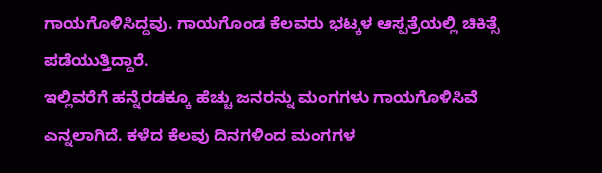ಗಾಯಗೊಳಿಸಿದ್ದವು. ಗಾಯಗೊಂಡ ಕೆಲವರು ಭಟ್ಕಳ ಆಸ್ಪತ್ರೆಯಲ್ಲಿ ಚಿಕಿತ್ಸೆ ಪಡೆಯುತ್ತಿದ್ದಾರೆ.
ಇಲ್ಲಿವರೆಗೆ ಹನ್ನೆರಡಕ್ಕೂ ಹೆಚ್ಚು ಜನರನ್ನು ಮಂಗಗಳು ಗಾಯಗೊಳಿಸಿವೆ ಎನ್ನಲಾಗಿದೆ. ಕಳೆದ ಕೆಲವು ದಿನಗಳಿಂದ ಮಂಗಗಳ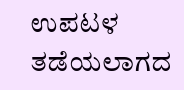ಉಪಟಳ ತಡೆಯಲಾಗದ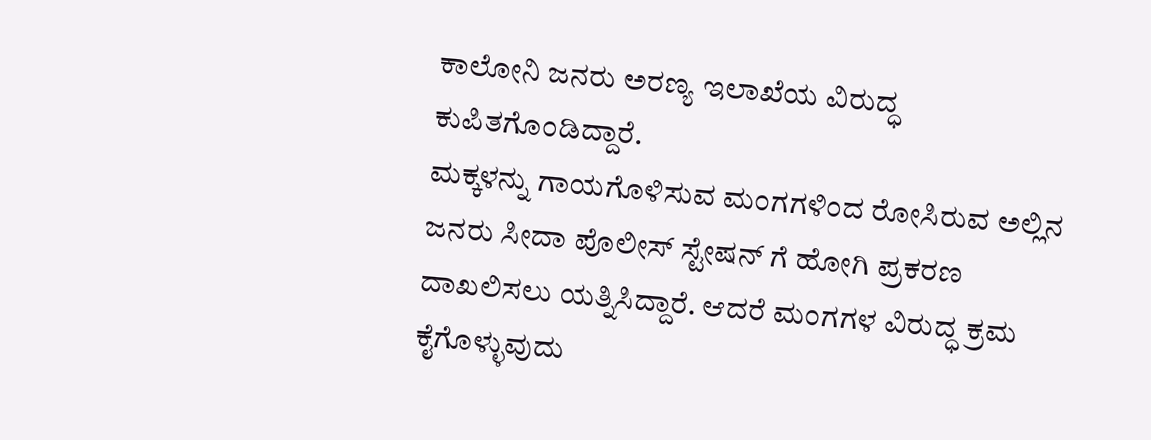ಕಾಲೋನಿ ಜನರು ಅರಣ್ಯ ಇಲಾಖೆಯ ವಿರುದ್ಧ ಕುಪಿತಗೊಂಡಿದ್ದಾರೆ.
ಮಕ್ಕಳನ್ನು ಗಾಯಗೊಳಿಸುವ ಮಂಗಗಳಿಂದ ರೋಸಿರುವ ಅಲ್ಲಿನ ಜನರು ಸೀದಾ ಪೊಲೀಸ್ ಸ್ಟೇಷನ್ ಗೆ ಹೋಗಿ ಪ್ರಕರಣ ದಾಖಲಿಸಲು ಯತ್ನಿಸಿದ್ದಾರೆ. ಆದರೆ ಮಂಗಗಳ ವಿರುದ್ಧ ಕ್ರಮ ಕೈಗೊಳ್ಳುವುದು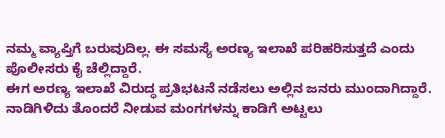ನಮ್ಮ ವ್ಯಾಪ್ತಿಗೆ ಬರುವುದಿಲ್ಲ. ಈ ಸಮಸ್ಯೆ ಅರಣ್ಯ ಇಲಾಖೆ ಪರಿಹರಿಸುತ್ತದೆ ಎಂದು ಪೊಲೀಸರು ಕೈ ಚೆಲ್ಲಿದ್ದಾರೆ.
ಈಗ ಅರಣ್ಯ ಇಲಾಖೆ ವಿರುದ್ಧ ಪ್ರತಿಭಟನೆ ನಡೆಸಲು ಅಲ್ಲಿನ ಜನರು ಮುಂದಾಗಿದ್ದಾರೆ. ನಾಡಿಗಿಳಿದು ತೊಂದರೆ ನೀಡುವ ಮಂಗಗಳನ್ನು ಕಾಡಿಗೆ ಅಟ್ಟಲು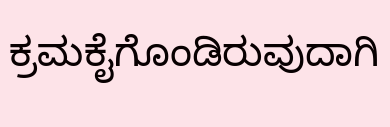ಕ್ರಮಕೈಗೊಂಡಿರುವುದಾಗಿ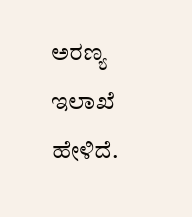ಅರಣ್ಯ ಇಲಾಖೆ ಹೇಳಿದೆ.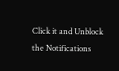Click it and Unblock the Notifications